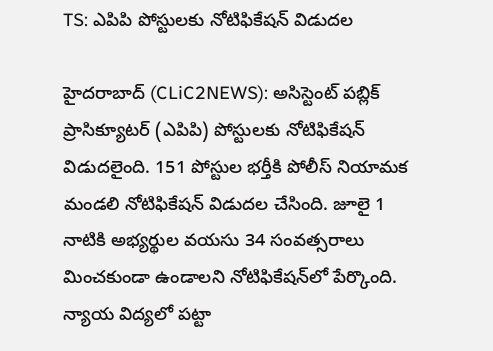TS: ఎపిపి పోస్టుల‌కు నోటిఫికేష‌న్ విడుద‌ల‌

హైదరాబాద్ (CLiC2NEWS): అసిస్టెంట్ ప‌బ్లిక్ ప్రాసిక్యూట‌ర్ (ఎపిపి) పోస్టుల‌కు నోటిఫికేష‌న్ విడుద‌లైంది. 151 పోస్టుల భ‌ర్తీకి పోలీస్ నియామ‌క మండ‌లి నోటిఫికేష‌న్ విడుద‌ల చేసింది. జూలై 1 నాటికి అభ్య‌ర్థుల వ‌య‌సు 34 సంవ‌త్స‌రాలు మించ‌కుండా ఉండాల‌ని నోటిఫికేష‌న్‌లో పేర్కొంది. న్యాయ విద్య‌లో ప‌ట్టా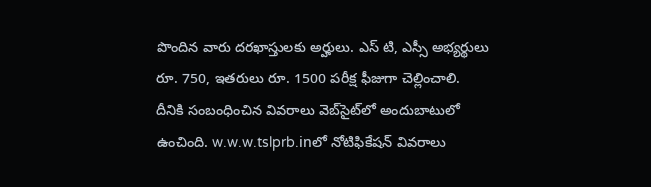పొందిన వారు ద‌ర‌ఖాస్తుల‌కు అర్హులు. ఎస్ టి, ఎస్సీ అభ్య‌ర్థులు రూ. 750, ఇత‌రులు రూ. 1500 ప‌రీక్ష ఫీజుగా చెల్లించాలి. దీనికి సంబంధించిన వివ‌రాలు వెబ్‌సైట్‌లో అందుబాటులో ఉంచింది. w.w.w.tslprb.inలో నోటిఫికేష‌న్ వివ‌రాలు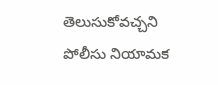తెలుసుకోవ‌చ్చ‌ని పోలీసు నియామ‌క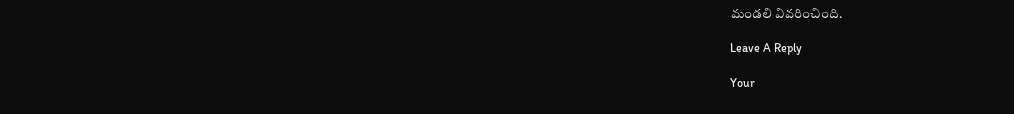మండ‌లి వివ‌రించింది.

Leave A Reply

Your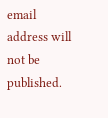email address will not be published.